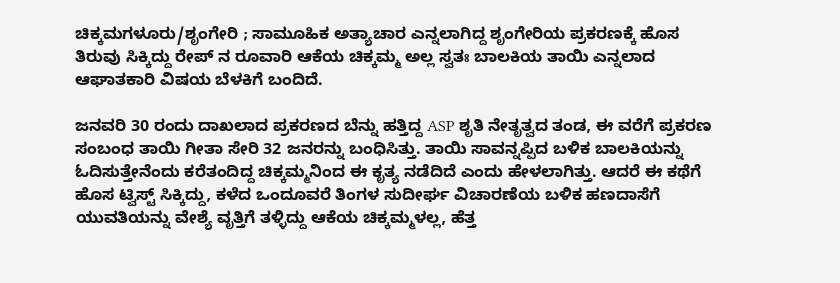ಚಿಕ್ಕಮಗಳೂರು/ಶೃಂಗೇರಿ ; ಸಾಮೂಹಿಕ ಅತ್ಯಾಚಾರ ಎನ್ನಲಾಗಿದ್ದ ಶೃಂಗೇರಿಯ ಪ್ರಕರಣಕ್ಕೆ ಹೊಸ ತಿರುವು ಸಿಕ್ಕಿದ್ದು ರೇಪ್ ನ ರೂವಾರಿ ಆಕೆಯ ಚಿಕ್ಕಮ್ಮ ಅಲ್ಲ ಸ್ವತಃ ಬಾಲಕಿಯ ತಾಯಿ ಎನ್ನಲಾದ ಆಘಾತಕಾರಿ ವಿಷಯ ಬೆಳಕಿಗೆ ಬಂದಿದೆ.

ಜನವರಿ 30 ರಂದು ದಾಖಲಾದ ಪ್ರಕರಣದ ಬೆನ್ನು ಹತ್ತಿದ್ದ ASP ಶೃತಿ ನೇತೃತ್ವದ ತಂಡ, ಈ ವರೆಗೆ ಪ್ರಕರಣ ಸಂಬಂಧ ತಾಯಿ ಗೀತಾ ಸೇರಿ 32 ಜನರನ್ನು ಬಂಧಿಸಿತ್ತು. ತಾಯಿ ಸಾವನ್ನಪ್ಪಿದ ಬಳಿಕ ಬಾಲಕಿಯನ್ನು ಓದಿಸುತ್ತೇನೆಂದು ಕರೆತಂದಿದ್ದ ಚಿಕ್ಕಮ್ಮನಿಂದ ಈ ಕೃತ್ಯ ನಡೆದಿದೆ ಎಂದು ಹೇಳಲಾಗಿತ್ತು. ಆದರೆ ಈ ಕಥೆಗೆ ಹೊಸ ಟ್ವಿಸ್ಟ್ ಸಿಕ್ಕಿದ್ದು, ಕಳೆದ ಒಂದೂವರೆ ತಿಂಗಳ ಸುದೀರ್ಘ ವಿಚಾರಣೆಯ ಬಳಿಕ ಹಣದಾಸೆಗೆ ಯುವತಿಯನ್ನು ವೇಶ್ಯೆ ವೃತ್ತಿಗೆ ತಳ್ಳಿದ್ದು ಆಕೆಯ ಚಿಕ್ಕಮ್ಮಳಲ್ಲ, ಹೆತ್ತ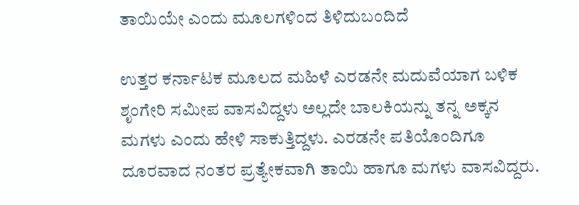ತಾಯಿಯೇ ಎಂದು ಮೂಲಗಳಿಂದ ತಿಳಿದುಬಂದಿದೆ

ಉತ್ತರ ಕರ್ನಾಟಕ ಮೂಲದ ಮಹಿಳೆ ಎರಡನೇ ಮದುವೆಯಾಗ ಬಳಿಕ ಶೃಂಗೇರಿ ಸಮೀಪ ವಾಸವಿದ್ದಳು ಅಲ್ಲದೇ ಬಾಲಕಿಯನ್ನು ತನ್ನ ಅಕ್ಕನ ಮಗಳು ಎಂದು ಹೇಳಿ ಸಾಕುತ್ತಿದ್ದಳು. ಎರಡನೇ ಪತಿಯೊಂದಿಗೂ ದೂರವಾದ ನಂತರ ಪ್ರತ್ಯೇಕವಾಗಿ ತಾಯಿ ಹಾಗೂ ಮಗಳು ವಾಸವಿದ್ದರು.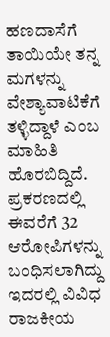ಹಣದಾಸೆಗೆ ತಾಯಿಯೇ ತನ್ನ ಮಗಳನ್ನು ವೇಶ್ಯಾವಾಟಿಕೆಗೆ ತಳ್ಳಿದ್ದಾಳೆ ಎಂಬ ಮಾಹಿತಿ ಹೊರಬಿದ್ದಿದೆ. ಪ್ರಕರಣದಲ್ಲಿ ಈವರೆಗೆ 32 ಆರೋಪಿಗಳನ್ನು ಬಂಧಿಸಲಾಗಿದ್ದು ಇದರಲ್ಲಿ ವಿವಿಧ ರಾಜಕೀಯ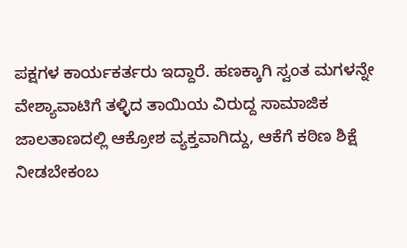ಪಕ್ಷಗಳ ಕಾರ್ಯಕರ್ತರು ಇದ್ದಾರೆ. ಹಣಕ್ಕಾಗಿ ಸ್ವಂತ ಮಗಳನ್ನೇ ವೇಶ್ಯಾವಾಟಿಗೆ ತಳ್ಳಿದ ತಾಯಿಯ ವಿರುದ್ದ ಸಾಮಾಜಿಕ ಜಾಲತಾಣದಲ್ಲಿ ಆಕ್ರೋಶ ವ್ಯಕ್ತವಾಗಿದ್ದು, ಆಕೆಗೆ ಕಠಿಣ ಶಿಕ್ಷೆ ನೀಡಬೇಕಂಬ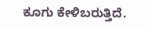ಕೂಗು ಕೇಳಿಬರುತ್ತಿದೆ.